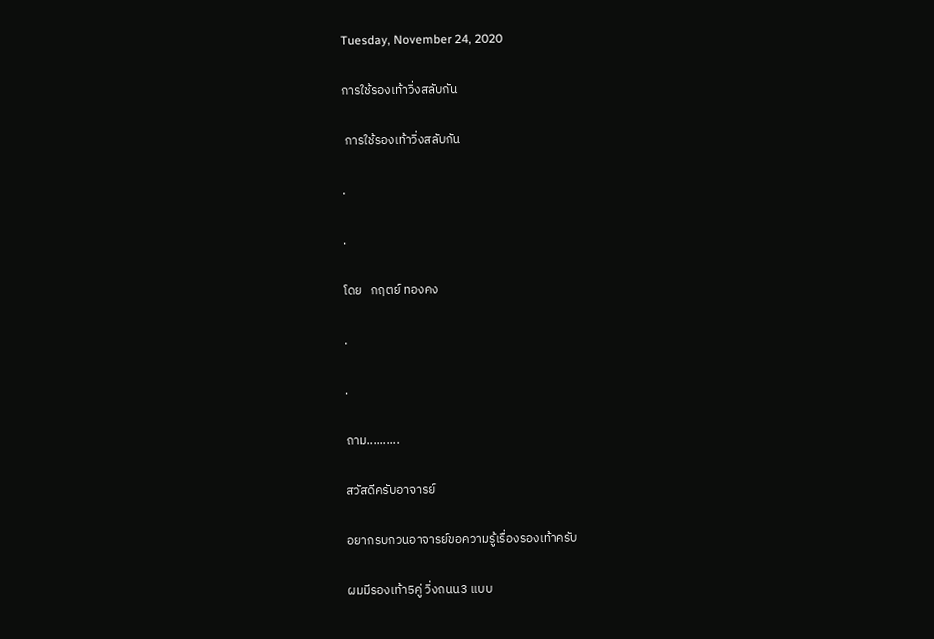Tuesday, November 24, 2020

การใช้รองเท้าวิ่งสลับกัน

 การใช้รองเท้าวิ่งสลับกัน

.

.

โดย   กฤตย์ ทองคง

.

.

ถาม..........

สวัสดีครับอาจารย์

อยากรบกวนอาจารย์ขอความรู้เรื่องรองเท้าครับ

ผมมีรองเท้า5คู่ วิ่งถนน3 แบบ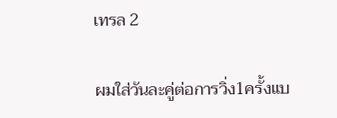เทรล 2

ผมใส่วันละคู่ต่อการวิ่ง1ครั้งแบ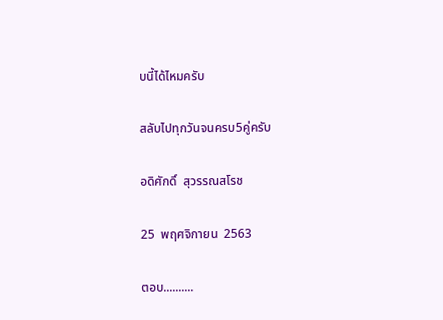บนี้ได้ไหมครับ

สลับไปทุกวันจนครบ5คู่ครับ

อดิศักดิ์  สุวรรณสโรช

25  พฤศจิกายน  2563

ตอบ..........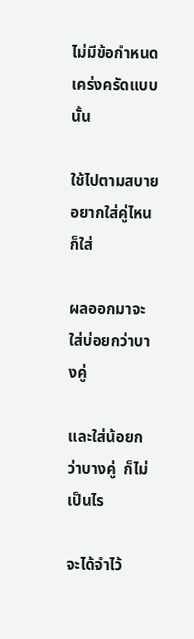ไม่มีข้อกำหนดเคร่งครัดแบบนั้น

ใช้ไปตามสบาย อยากใส่คู่ไหนก็ใส่

ผลออกมาจะใส่บ่อยกว่าบางคู่

และใส่น้อยกว่าบางคู่  ก็ไม่เป็นไร

จะได้จำไว้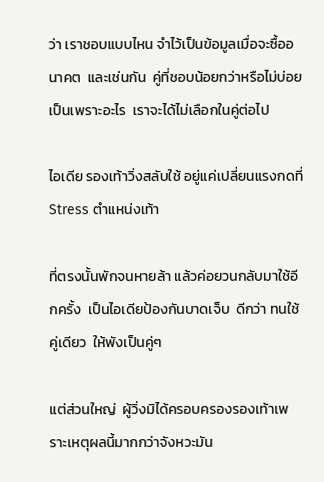ว่า เราชอบแบบไหน จำไว้เป็นข้อมูลเมื่อจะซื้ออนาคต  และเช่นกัน  คู่ที่ชอบน้อยกว่าหรือไม่บ่อย เป็นเพราะอะไร  เราจะได้ไม่เลือกในคู่ต่อไป

ไอเดีย รองเท้าวิ่งสลับใช้ อยู่แค่เปลี่ยนแรงกดที่ Stress ตำแหน่งเท้า

ที่ตรงนั้นพักจนหายล้า แล้วค่อยวนกลับมาใช้อีกครั้ง  เป็นไอเดียป้องกันบาดเจ็บ  ดีกว่า ทนใช้คู่เดียว  ให้พังเป็นคู่ๆ

แต่ส่วนใหญ่  ผู้วิ่งมิได้ครอบครองรองเท้าเพราะเหตุผลนี้มากกว่าจังหวะมัน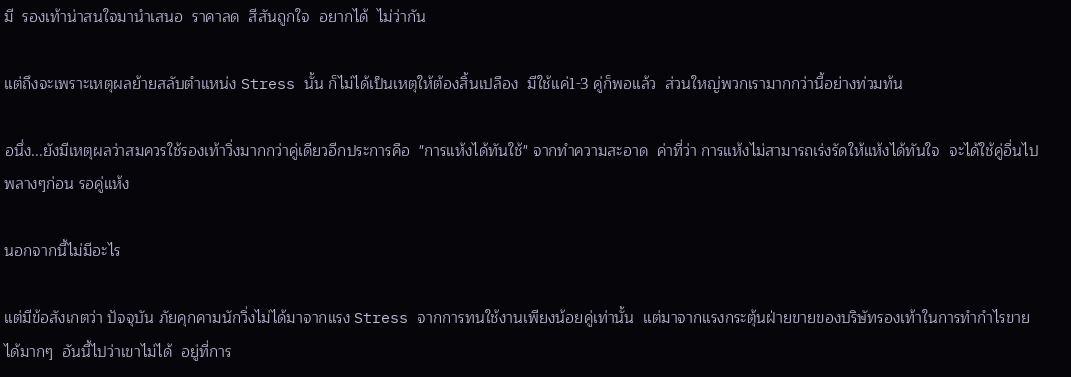มี  รองเท้าน่าสนใจมานำเสนอ  ราคาลด  สีสันถูกใจ  อยากได้  ไม่ว่ากัน

แต่ถึงจะเพราะเหตุผลย้ายสลับตำแหน่ง Stress นั้น ก็ไม่ได้เป็นเหตุให้ต้องสิ้นเปลือง  มีใช้แค่1-3 คู่ก็พอแล้ว  ส่วนใหญ่พวกเรามากกว่านี้อย่างท่วมท้น

อนึ่ง...ยังมีเหตุผลว่าสมควรใช้รองเท้าวิ่งมากกว่าคู่เดียวอีกประการคือ  "การแห้งได้ทันใช้" จากทำความสะอาด  ค่าที่ว่า การแห้งไม่สามารถเร่งรัดให้แห้งได้ทันใจ  จะได้ใช้คู่อื่นไปพลางๆก่อน รอคู่แห้ง

นอกจากนี้ไม่มีอะไร

แต่มีข้อสังเกตว่า ปัจจุบัน ภัยคุกคามนักวิ่งไม่ได้มาจากแรง Stress จากการทนใช้งานเพียงน้อยคู่เท่านั้น  แต่มาจากแรงกระตุ้นฝ่ายขายของบริษัทรองเท้าในการทำกำไรขายได้มากๆ  อันนี้ไปว่าเขาไม่ได้  อยู่ที่การ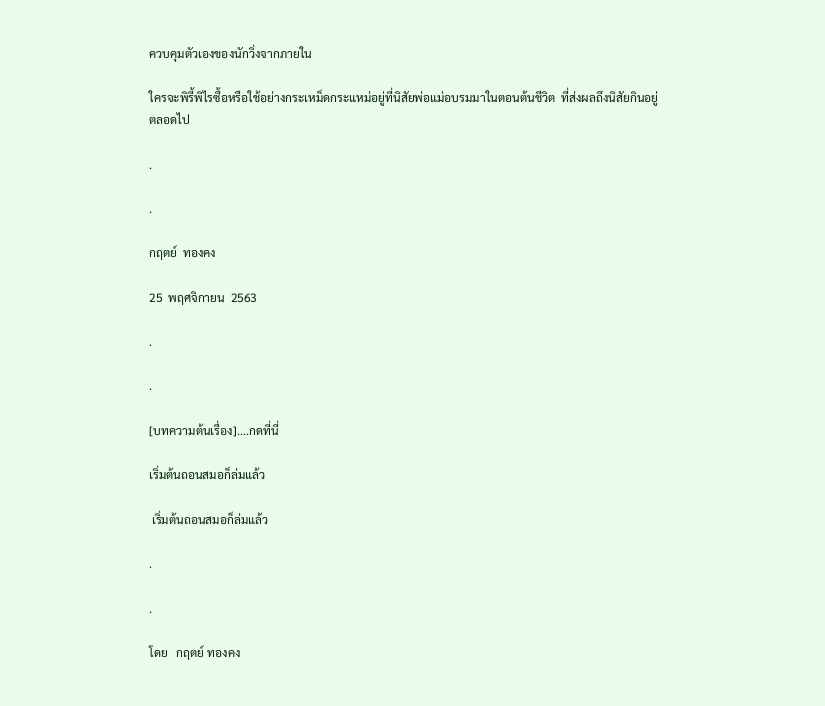ควบคุมตัวเองของนักวิ่งจากภายใน

ใครจะพิรี้พิไรซื้อหรือใช้อย่างกระเหม็ดกระแหม่อยู่ที่นิสัยพ่อแม่อบรมมาในตอนต้นชีวิต  ที่ส่งผลถึงนิสัยกินอยู่ตลอดไป

.

.

กฤตย์  ทองคง

25  พฤศจิกายน  2563

.

.

[บทความต้นเรื่อง]....กดที่นี่

เริ่มต้นถอนสมอก็ล่มแล้ว

 เริ่มต้นถอนสมอก็ล่มแล้ว

.

.

โดย   กฤตย์ ทองคง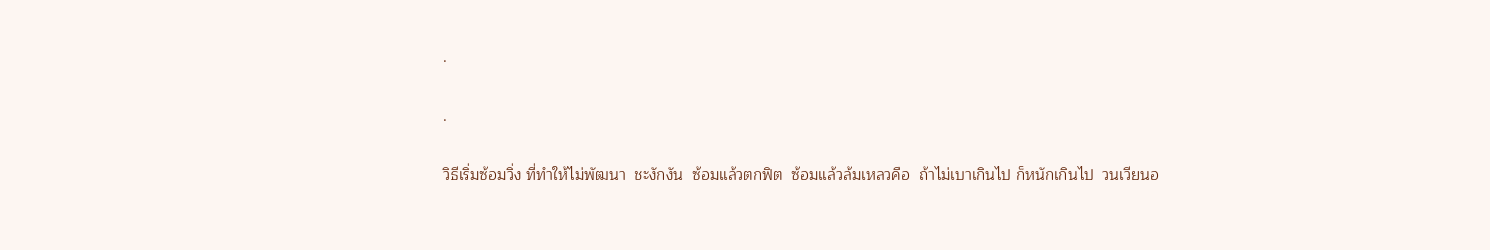.

.

วิธีเริ่มซ้อมวิ่ง ที่ทำให้ไม่พัฒนา  ชะงักงัน  ซ้อมแล้วตกฟิต  ซ้อมแล้วล้มเหลวคือ  ถ้าไม่เบาเกินไป ก็หนักเกินไป  วนเวียนอ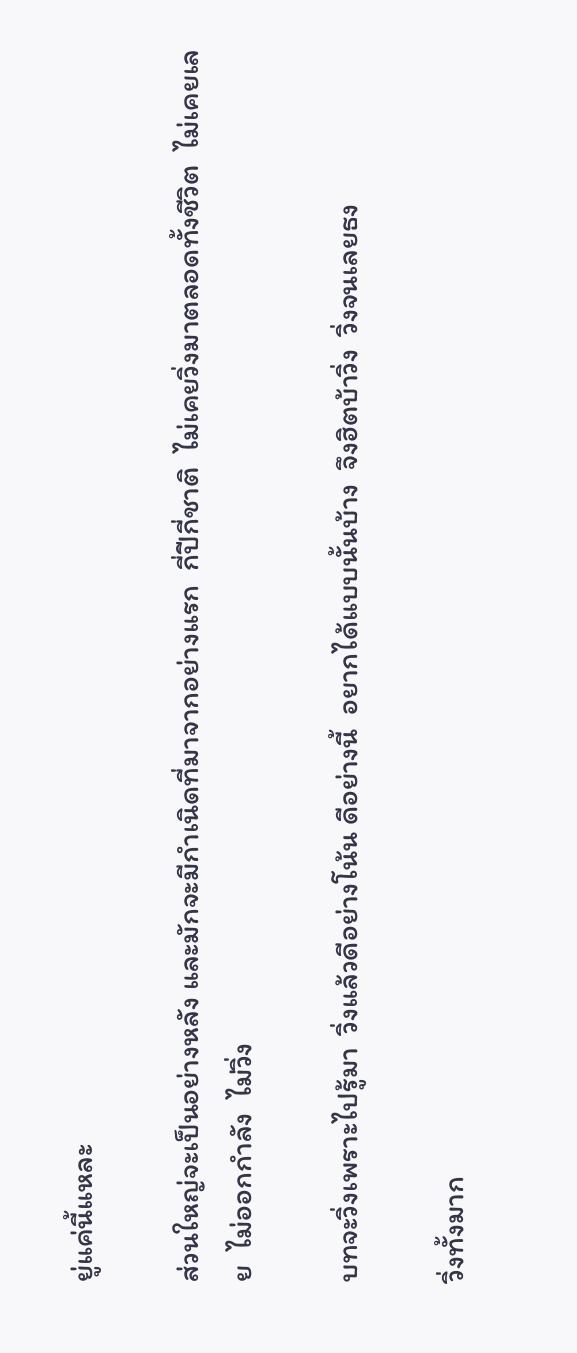ยู่แค่นี้แหละ

ส่วนใหญ่จะเป็นอย่างหลัง และมักจะมีกำเนิดที่มาจากอย่างแรก  กี่ปีกี่ชาติ  ไม่เคยวิ่งมาตลอดทั้งชีวิต  ไม่เคยเลย  ไม่ออกกำลัง  ไม่วิ่ง

บทจะวิ่งเพราะไปรู้มา  วิ่งแล้วดีอย่างโน้น ดีอย่างนี้  อยากได้แบบนั้นบ้าง  จึงฮิตบ้าวิ่ง  วิ่งจนเลยธง

วิ่งทั้งมาก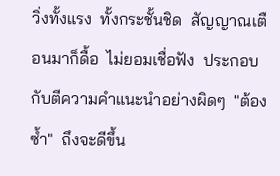วิ่งทั้งแรง  ทั้งกระชั้นชิด  สัญญาณเตือนมาก็ดื้อ  ไม่ยอมเชื่อฟัง  ประกอบกับตีความคำแนะนำอย่างผิดๆ  "ต้องซ้ำ"  ถึงจะดีขึ้น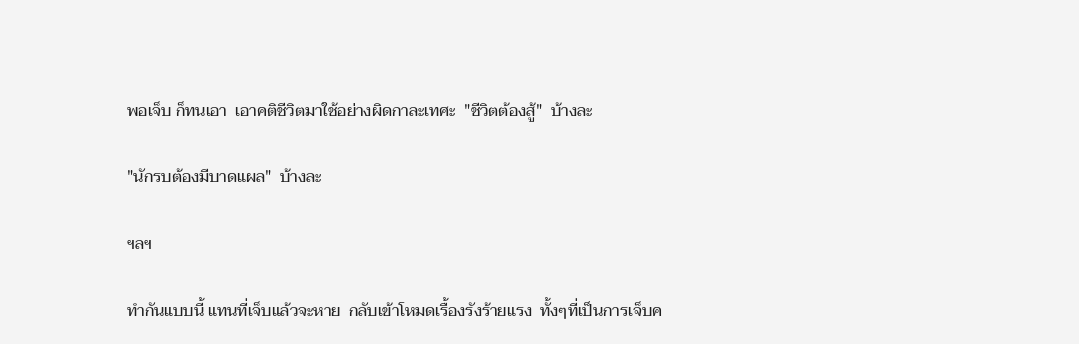พอเจ็บ ก็ทนเอา  เอาคติชีวิตมาใช้อย่างผิดกาละเทศะ  "ชีวิตต้องสู้"  บ้างละ

"นักรบต้องมีบาดแผล"  บ้างละ

ฯลฯ

ทำกันแบบนี้ แทนที่เจ็บแล้วจะหาย  กลับเข้าโหมดเรื้องรังร้ายแรง  ทั้งๆที่เป็นการเจ็บค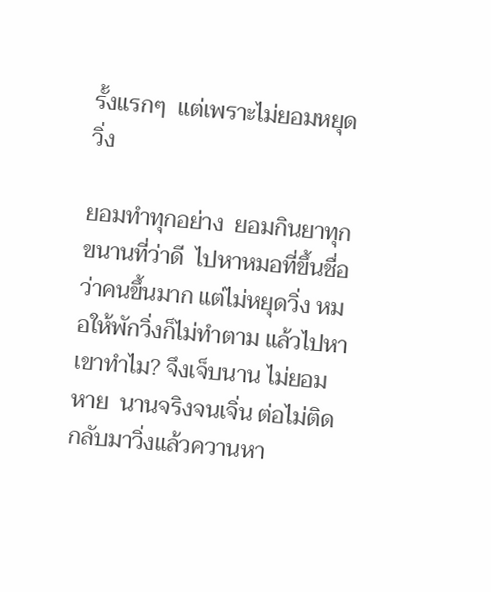รั้งแรกๆ  แต่เพราะไม่ยอมหยุดวิ่ง

ยอมทำทุกอย่าง  ยอมกินยาทุกขนานที่ว่าดี  ไปหาหมอที่ขึ้นชื่อว่าคนขึ้นมาก แต่ไม่หยุดวิ่ง หมอให้พักวิ่งก็ไม่ทำตาม แล้วไปหาเขาทำไม? จึงเจ็บนาน ไม่ยอมหาย  นานจริงจนเจิ่น ต่อไม่ติด  กลับมาวิ่งแล้วควานหา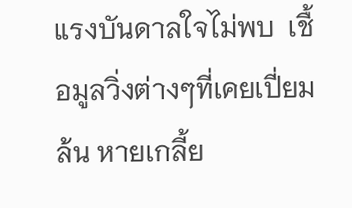แรงบันดาลใจไม่พบ  เชื้อมูลวิ่งต่างๆที่เคยเปี่ยมล้น หายเกลี้ย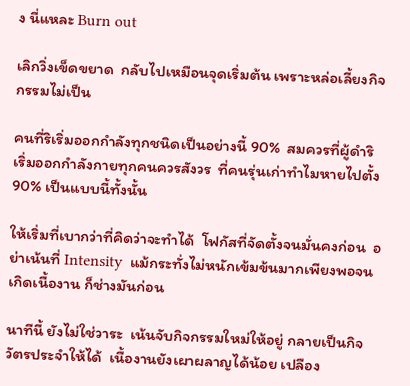ง นี่แหละ Burn out

เลิกวิ่งเข็ดขยาด  กลับไปเหมือนจุดเริ่มต้น เพราะหล่อเลี้ยงกิจกรรมไม่เป็น

คนที่ริเริ่มออกกำลังทุกชนิดเป็นอย่างนี้ 90%  สมควรที่ผู้ดำริเริ่มออกกำลังกายทุกคนควรสังวร  ที่คนรุ่นเก่าทำไมหายไปตั้ง 90% เป็นแบบนี้ทั้งนั้น

ให้เริ่มที่เบากว่าที่คิดว่าจะทำได้  โฟกัสที่จัดตั้งจนมั่นคงก่อน  อย่าเน้นที่ Intensity  แม้กระทั่งไม่หนักเข้มข้นมากเพียงพอจนเกิดเนื้องาน ก็ช่างมันก่อน

นาทีนี้ ยังไม่ใช่วาระ  เน้นจับกิจกรรมใหม่ให้อยู่ กลายเป็นกิจวัตรประจำให้ได้  เนื้องานยังเผาผลาญได้น้อย เปลือง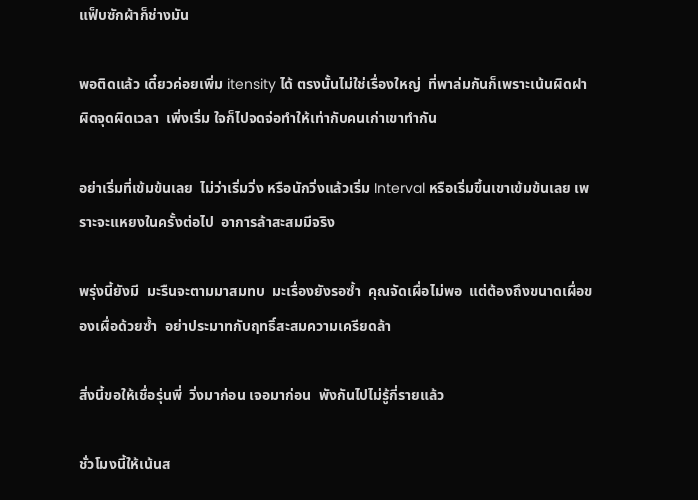แฟ็บซักผ้าก็ช่างมัน

พอติดแล้ว เดี๋ยวค่อยเพิ่ม itensity ได้ ตรงนั้นไม่ใช่เรื่องใหญ่  ที่พาล่มกันก็เพราะเน้นผิดฝาผิดจุดผิดเวลา  เพิ่งเริ่ม ใจก็ไปจดจ่อทำให้เท่ากับคนเก่าเขาทำกัน

อย่าเริ่มที่เข้มข้นเลย  ไม่ว่าเริ่มวิ่ง หรือนักวิ่งแล้วเริ่ม Interval หรือเริ่มขึ้นเขาเข้มข้นเลย เพราะจะแหยงในครั้งต่อไป  อาการล้าสะสมมีจริง

พรุ่งนี้ยังมี  มะรืนจะตามมาสมทบ  มะเรื่องยังรอซ้ำ  คุณจัดเผื่อไม่พอ  แต่ต้องถึงขนาดเผื่อของเผื่อด้วยซ้ำ  อย่าประมาทกับฤทธิ์สะสมความเครียดล้า

สิ่งนี้ขอให้เชื่อรุ่นพี่  วิ่งมาก่อน เจอมาก่อน  พังกันไปไม่รู้กี่รายแล้ว

ชั่วโมงนี้ให้เน้นส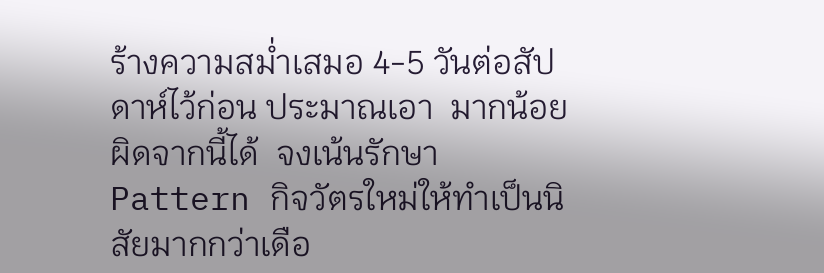ร้างความสม่ำเสมอ 4-5 วันต่อสัปดาห์ไว้ก่อน ประมาณเอา  มากน้อยผิดจากนี้ได้  จงเน้นรักษา Pattern กิจวัตรใหม่ให้ทำเป็นนิสัยมากกว่าเดือ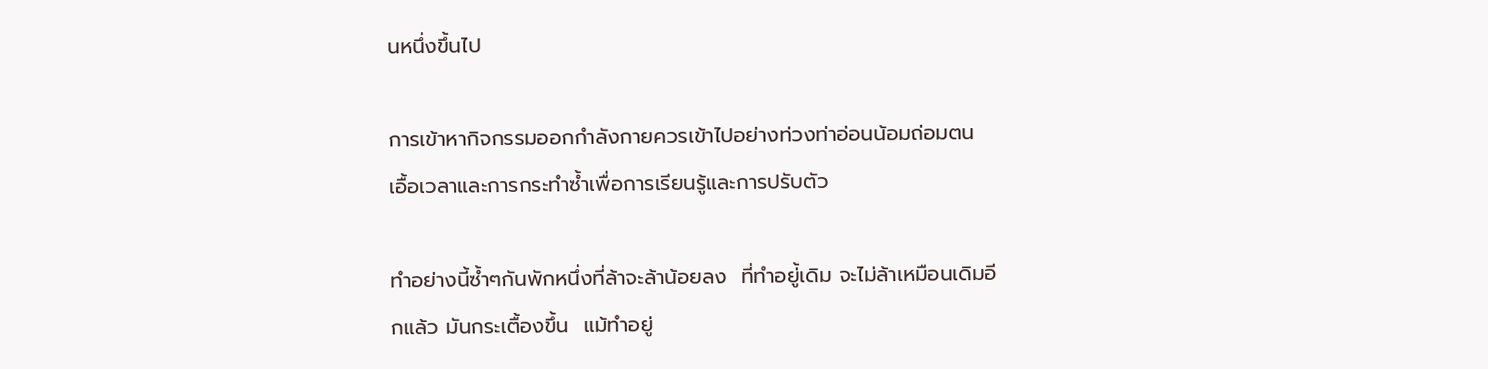นหนึ่งขึ้นไป

การเข้าหากิจกรรมออกกำลังกายควรเข้าไปอย่างท่วงท่าอ่อนน้อมถ่อมตน  เอื้อเวลาและการกระทำซ้ำเพื่อการเรียนรู้และการปรับตัว

ทำอย่างนี้ซ้ำๆกันพักหนึ่งที่ล้าจะล้าน้อยลง  ที่ทำอยู่้เดิม จะไม่ล้าเหมือนเดิมอีกแล้ว มันกระเตื้องขึ้น  แม้ทำอยู่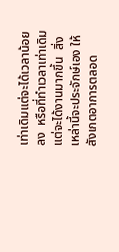เท่าเดิมแต่จะได้เวลาน้อยลง  หรือที่ทำเวลาเท่าเดิม  แต่จะได้งานมากขึ้น  สิ่งเหล่านี้จะประจักษ์เอง ให้สังเกตอาการตลอด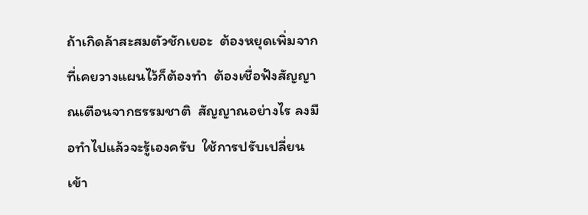ถ้าเกิดล้าสะสมตัวชักเยอะ  ต้องหยุดเพิ่มจากที่เคยวางแผนไว้ก็ต้องทำ  ต้องเชื่อฟังสัญญาณเตือนจากธรรมชาติ  สัญญาณอย่างไร ลงมือทำไปแล้วจะรู้เองครับ  ใช้การปรับเปลี่ยนเข้า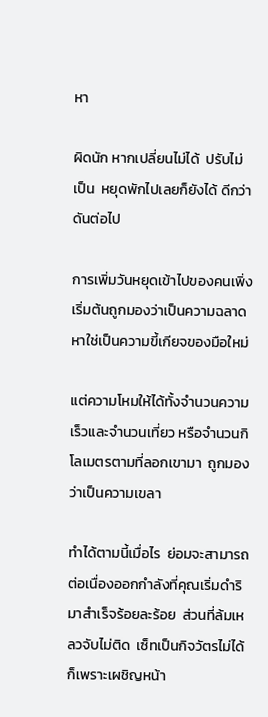หา

ผิดนัก หากเปลี่ยนไม่ได้  ปรับไม่เป็น  หยุดพักไปเลยก็ยังได้ ดีกว่าดันต่อไป

การเพิ่มวันหยุดเข้าไปของคนเพิ่งเริ่มต้นถูกมองว่าเป็นความฉลาด  หาใช่เป็นความขี้เกียจของมือใหม่

แต่ความโหมให้ได้ทั้งจำนวนความเร็วและจำนวนเที่ยว หรือจำนวนกิโลเมตรตามที่ลอกเขามา  ถูกมองว่าเป็นความเขลา

ทำได้ตามนี้เมื่อไร  ย่อมจะสามารถต่อเนื่องออกกำลังที่คุณเริ่มดำริมาสำเร็จร้อยละร้อย  ส่วนที่ล้มเหลวจับไม่ติด  เซ็ทเป็นกิจวัตรไม่ได้  ก็เพราะเผชิญหน้า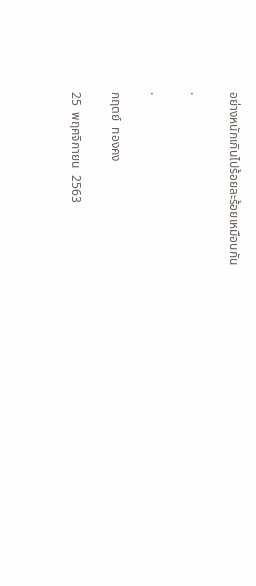อย่างหนักเกินไปร้อยละร้อยเหมือนกัน

.

.

กฤตย์  ทองคง

25  พฤศจิกายน  2563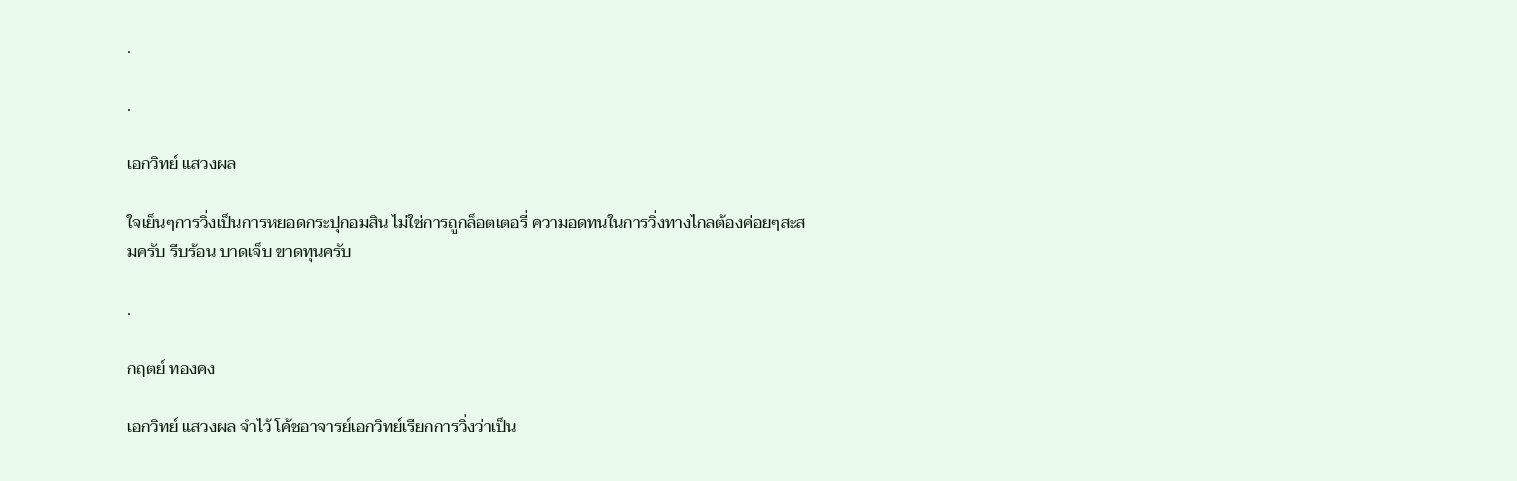.

.

เอกวิทย์ แสวงผล

ใจเย็นๆการวิ่งเป็นการหยอดกระปุกอมสิน ไม่ใช่การถูกล็อตเตอรี่ ความอดทนในการวิ่งทางไกลต้องค่อยๆสะสมครับ รีบร้อน บาดเจ็บ ขาดทุนครับ

.

กฤตย์ ทองคง

เอกวิทย์ แสวงผล จำไว้ โค้ชอาจารย์เอกวิทย์เรียกการวิ่งว่าเป็น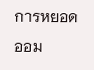การหยอดออม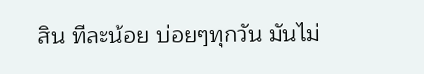สิน ทีละน้อย บ่อยๆทุกวัน มันไม่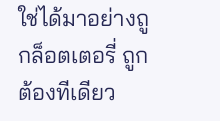ใช่ได้มาอย่างถูกล็อตเตอรี่ ถูกต้องทีเดียว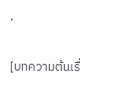.

[บทความต้นเรื่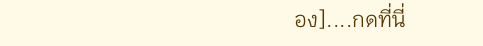อง]....กดที่นี่